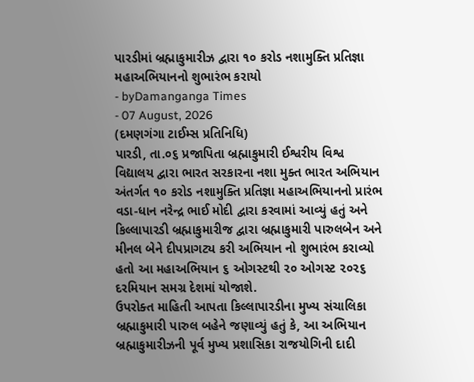પારડીમાં બ્રહ્માકુમારીઝ દ્વારા ૧૦ કરોડ નશામુક્તિ પ્રતિજ્ઞા મહાઅભિયાનનો શુભારંભ કરાયો
- byDamanganga Times
- 07 August, 2026
(દમણગંગા ટાઈમ્સ પ્રતિનિધિ)
પારડી, તા.૦૬ પ્રજાપિતા બ્રહ્માકુમારી ઈશ્વરીય વિશ્વ વિદ્યાલય દ્વારા ભારત સરકારના નશા મુક્ત ભારત અભિયાન અંતર્ગત ૧૦ કરોડ નશામુક્તિ પ્રતિજ્ઞા મહાઅભિયાનનો પ્રારંભ વડા-ધાન નરેન્દ્ર ભાઈ મોદી દ્વારા કરવામાં આવ્યું હતું અને કિલ્લાપારડી બ્રહ્માકુમારીજ દ્વારા બ્રહ્માકુમારી પારુલબેન અને મીનલ બેને દીપપ્રાગટ્ય કરી અભિયાન નો શુભારંભ કરાવ્યો હતો આ મહાઅભિયાન ૬ ઓગસ્ટથી ૨૦ ઓગસ્ટ ૨૦૨૬ દરમિયાન સમગ્ર દેશમાં યોજાશે.
ઉપરોક્ત માહિતી આપતા કિલ્લાપારડીના મુખ્ય સંચાલિકા બ્રહ્માકુમારી પારુલ બહેને જણાવ્યું હતું કે, આ અભિયાન બ્રહ્માકુમારીઝની પૂર્વ મુખ્ય પ્રશાસિકા રાજયોગિની દાદી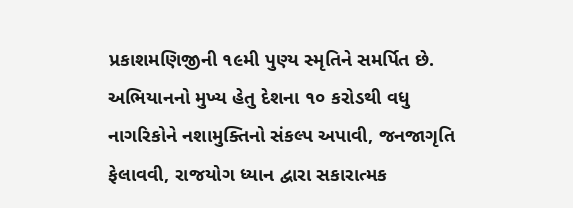પ્રકાશમણિજીની ૧૯મી પુણ્ય સ્મૃતિને સમર્પિત છે. અભિયાનનો મુખ્ય હેતુ દેશના ૧૦ કરોડથી વધુ નાગરિકોને નશામુક્તિનો સંકલ્પ અપાવી, જનજાગૃતિ ફેલાવવી, રાજયોગ ધ્યાન દ્વારા સકારાત્મક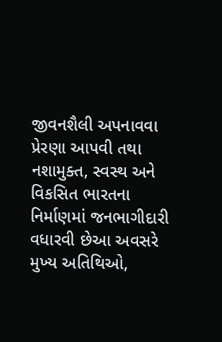જીવનશૈલી અપનાવવા પ્રેરણા આપવી તથા નશામુક્ત, સ્વસ્થ અને વિકસિત ભારતના નિર્માણમાં જનભાગીદારી વધારવી છેઆ અવસરે મુખ્ય અતિથિઓ,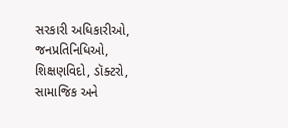સરકારી અધિકારીઓ, જનપ્રતિનિધિઓ, શિક્ષણવિદો, ડૉક્ટરો, સામાજિક અને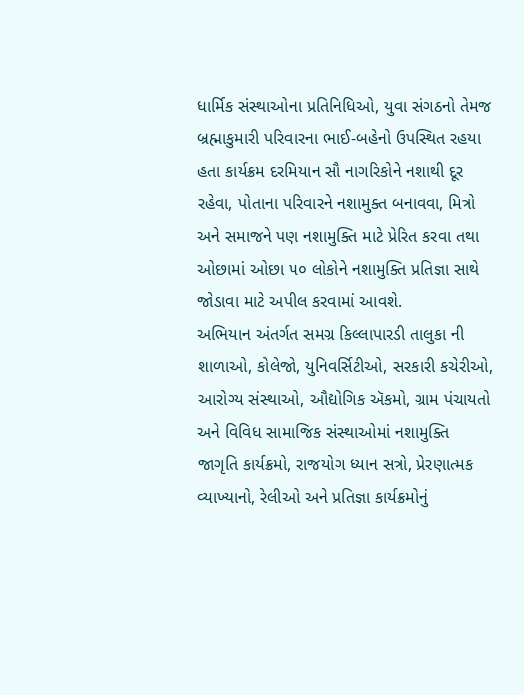ધાર્મિક સંસ્થાઓના પ્રતિનિધિઓ, યુવા સંગઠનો તેમજ બ્રહ્માકુમારી પરિવારના ભાઈ-બહેનો ઉપસ્થિત રહયા હતા કાર્યક્રમ દરમિયાન સૌ નાગરિકોને નશાથી દૂર રહેવા, પોતાના પરિવારને નશામુક્ત બનાવવા, મિત્રો અને સમાજને પણ નશામુક્તિ માટે પ્રેરિત કરવા તથા ઓછામાં ઓછા ૫૦ લોકોને નશામુક્તિ પ્રતિજ્ઞા સાથે જોડાવા માટે અપીલ કરવામાં આવશે.
અભિયાન અંતર્ગત સમગ્ર કિલ્લાપારડી તાલુકા ની શાળાઓ, કોલેજો, યુનિવર્સિટીઓ, સરકારી કચેરીઓ, આરોગ્ય સંસ્થાઓ, ઔદ્યોગિક ઍકમો, ગ્રામ પંચાયતો અને વિવિધ સામાજિક સંસ્થાઓમાં નશામુક્તિ જાગૃતિ કાર્યક્રમો, રાજયોગ ધ્યાન સત્રો, પ્રેરણાત્મક વ્યાખ્યાનો, રેલીઓ અને પ્રતિજ્ઞા કાર્યક્રમોનું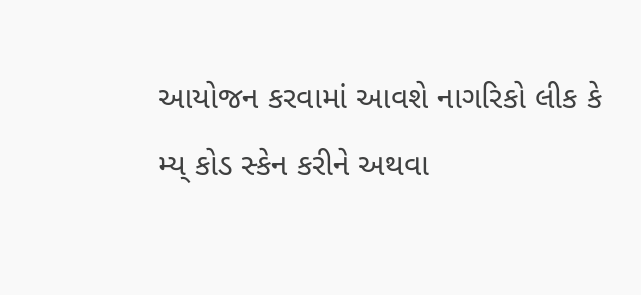આયોજન કરવામાં આવશે નાગરિકો લીક કે મ્ય્ કોડ સ્કેન કરીને અથવા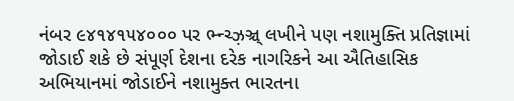નંબર ૯૪૧૪૧૫૪૦૦૦ પર ભ્ન્ચ્ઝ઼ઞ્ચ્ લખીને પણ નશામુક્તિ પ્રતિજ્ઞામાં જોડાઈ શકે છે સંપૂર્ણ દેશના દરેક નાગરિકને આ ઐતિહાસિક અભિયાનમાં જોડાઈને નશામુક્ત ભારતના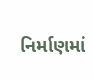નિર્માણમાં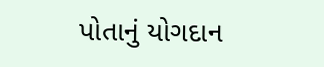પોતાનું યોગદાન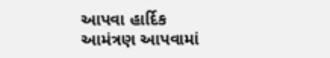આપવા હાર્દિક આમંત્રણ આપવામાં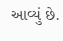આવ્યું છે.